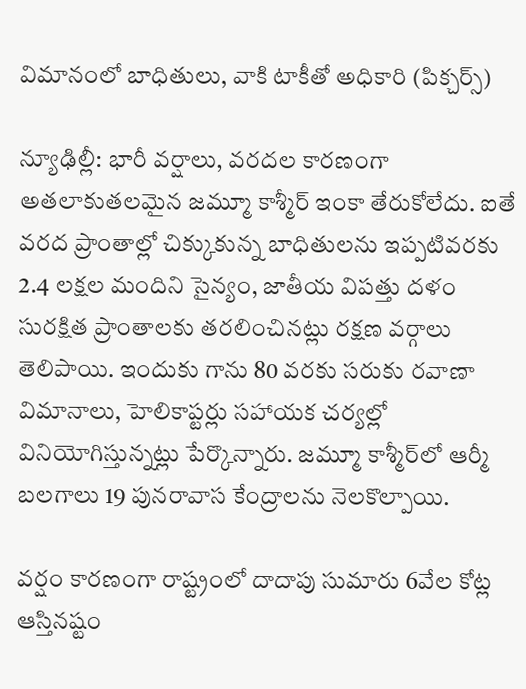విమానంలో బాధితులు, వాకి టాకీతో అధికారి (పిక్చర్స్)

న్యూఢిల్లీ: భారీ వర్షాలు, వరదల కారణంగా అతలాకుతలమైన జమ్మూ కాశ్మీర్ ఇంకా తేరుకోలేదు. ఐతే వరద ప్రాంతాల్లో చిక్కుకున్న బాధితులను ఇప్పటివరకు 2.4 లక్షల మందిని సైన్యం, జాతీయ విపత్తు దళం సురక్షిత ప్రాంతాలకు తరలించినట్లు రక్షణ వర్గాలు తెలిపాయి. ఇందుకు గాను 80 వరకు సరుకు రవాణా విమానాలు, హెలికాప్టర్లు సహాయక చర్యల్లో వినియోగిస్తున్నట్లు పేర్కొన్నారు. జమ్మూ కాశ్మీర్‌లో ఆర్మీ బలగాలు 19 పునరావాస కేంద్రాలను నెలకొల్పాయి.

వర్షం కారణంగా రాష్ట్రంలో దాదాపు సుమారు 6వేల కోట్ల ఆస్తినష్టం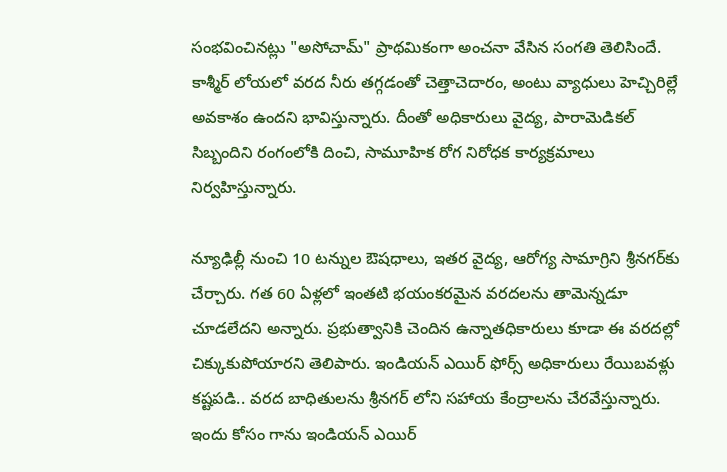సంభవించినట్లు "అసోచామ్" ప్రాథమికంగా అంచనా వేసిన సంగతి తెలిసిందే. కాశ్మీర్ లోయలో వరద నీరు తగ్గడంతో చెత్తాచెదారం, అంటు వ్యాధులు హెచ్చిరిల్లే అవకాశం ఉందని భావిస్తున్నారు. దీంతో అధికారులు వైద్య, పారామెడికల్ సిబ్బందిని రంగంలోకి దించి, సామూహిక రోగ నిరోధక కార్యక్రమాలు నిర్వహిస్తున్నారు.

న్యూఢిల్లీ నుంచి 10 టన్నుల ఔషధాలు, ఇతర వైద్య, ఆరోగ్య సామాగ్రిని శ్రీనగర్‌‌కు చేర్చారు. గత 60 ఏళ్లలో ఇంతటి భయంకరమైన వరదలను తామెన్నడూ చూడలేదని అన్నారు. ప్రభుత్వానికి చెందిన ఉన్నాతధికారులు కూడా ఈ వరదల్లో చిక్కుకుపోయారని తెలిపారు. ఇండియన్ ఎయిర్ ఫోర్స్ అధికారులు రేయిబవళ్లు కష్టపడి.. వరద బాధితులను శ్రీనగర్‌ లోని సహాయ కేంద్రాలను చేరవేస్తున్నారు. ఇందు కోసం గాను ఇండియన్ ఎయిర్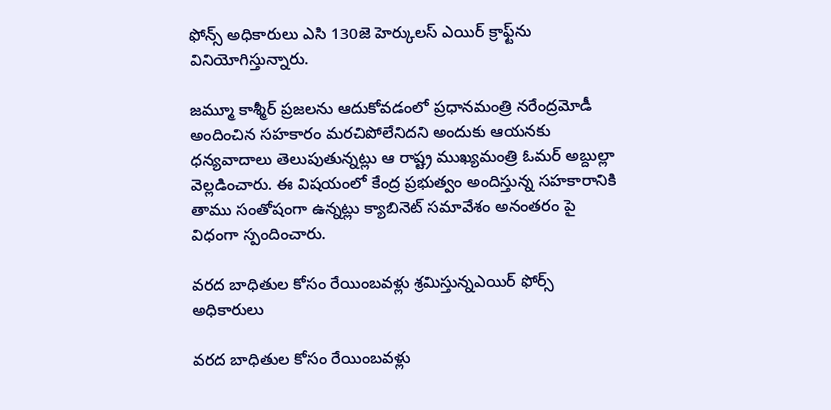ఫోన్స్ అధికారులు ఎసి 130జె హెర్కులస్ ఎయిర్ క్రాఫ్ట్‌ను వినియోగిస్తున్నారు.

జమ్మూ కాశ్మీర్ ప్రజలను ఆదుకోవడంలో ప్రధానమంత్రి నరేంద్రమోడీ అందించిన సహకారం మరచిపోలేనిదని అందుకు ఆయనకు ధన్యవాదాలు తెలుపుతున్నట్లు ఆ రాష్ట్ర ముఖ్యమంత్రి ఓమర్ అబ్దుల్లా వెల్లడించారు. ఈ విషయంలో కేంద్ర ప్రభుత్వం అందిస్తున్న సహకారానికి తాము సంతోషంగా ఉన్నట్లు క్యాబినెట్ సమావేశం అనంతరం పై విధంగా స్పందించారు.

వరద బాధితుల కోసం రేయింబవళ్లు శ్రమిస్తున్నఎయిర్ ఫోర్స్ అధికారులు

వరద బాధితుల కోసం రేయింబవళ్లు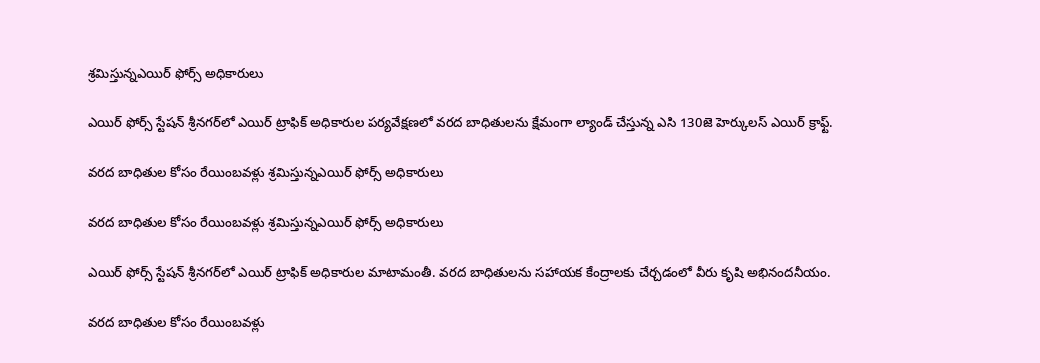శ్రమిస్తున్నఎయిర్ ఫోర్స్ అధికారులు

ఎయిర్ ఫోర్స్ స్టేషన్ శ్రీనగర్‌లో ఎయిర్ ట్రాఫిక్ అధికారుల పర్యవేక్షణలో వరద బాధితులను క్షేమంగా ల్యాండ్ చేస్తున్న ఎసి 130జె హెర్కులస్ ఎయిర్ క్రాఫ్ట్‌.

వరద బాధితుల కోసం రేయింబవళ్లు శ్రమిస్తున్నఎయిర్ ఫోర్స్ అధికారులు

వరద బాధితుల కోసం రేయింబవళ్లు శ్రమిస్తున్నఎయిర్ ఫోర్స్ అధికారులు

ఎయిర్ ఫోర్స్ స్టేషన్ శ్రీనగర్‌లో ఎయిర్ ట్రాఫిక్ అధికారుల మాటామంతీ. వరద బాధితులను సహాయక కేంద్రాలకు చేర్చడంలో వీరు కృషి అభినందనీయం.

వరద బాధితుల కోసం రేయింబవళ్లు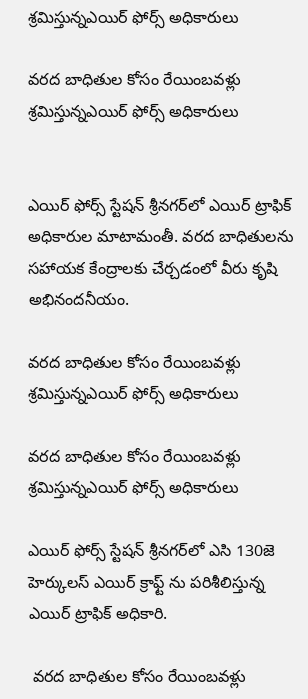శ్రమిస్తున్నఎయిర్ ఫోర్స్ అధికారులు

వరద బాధితుల కోసం రేయింబవళ్లు శ్రమిస్తున్నఎయిర్ ఫోర్స్ అధికారులు


ఎయిర్ ఫోర్స్ స్టేషన్ శ్రీనగర్‌లో ఎయిర్ ట్రాఫిక్ అధికారుల మాటామంతీ. వరద బాధితులను సహాయక కేంద్రాలకు చేర్చడంలో వీరు కృషి అభినందనీయం.

వరద బాధితుల కోసం రేయింబవళ్లు శ్రమిస్తున్నఎయిర్ ఫోర్స్ అధికారులు

వరద బాధితుల కోసం రేయింబవళ్లు శ్రమిస్తున్నఎయిర్ ఫోర్స్ అధికారులు

ఎయిర్ ఫోర్స్ స్టేషన్ శ్రీనగర్‌లో ఎసి 130జె హెర్కులస్ ఎయిర్ క్రాఫ్ట్ ను పరిశీలిస్తున్న ఎయిర్ ట్రాఫిక్ అధికారి.

 వరద బాధితుల కోసం రేయింబవళ్లు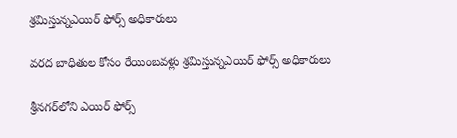శ్రమిస్తున్నఎయిర్ ఫోర్స్ అధికారులు

వరద బాధితుల కోసం రేయింబవళ్లు శ్రమిస్తున్నఎయిర్ ఫోర్స్ అధికారులు

శ్రీనగర్‌లోని ఎయిర్ ఫోర్స్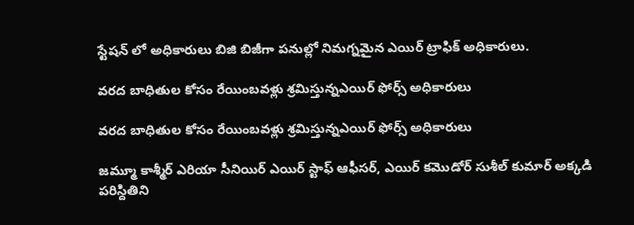స్టేషన్‌ లో అధికారులు బిజి బిజీగా పనుల్లో నిమగ్నమైన ఎయిర్ ట్రాఫిక్ అధికారులు.

వరద బాధితుల కోసం రేయింబవళ్లు శ్రమిస్తున్నఎయిర్ ఫోర్స్ అధికారులు

వరద బాధితుల కోసం రేయింబవళ్లు శ్రమిస్తున్నఎయిర్ ఫోర్స్ అధికారులు

జమ్మూ కాశ్మీర్ ఎరియా సీనియిర్ ఎయిర్ స్టాఫ్ ఆఫీసర్, ఎయిర్ కమొడోర్ సుశీల్ కుమార్ అక్కడి పరిస్దితిని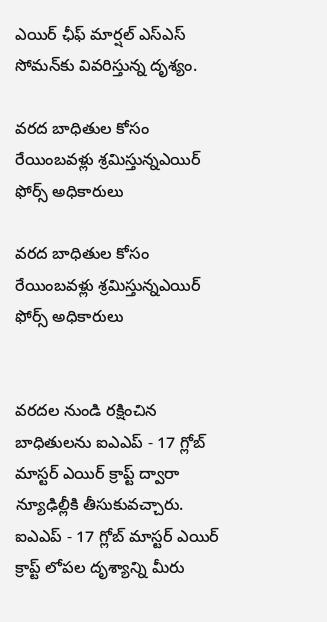ఎయిర్ ఛీఫ్ మార్షల్ ఎస్ఎస్ సోమన్‌కు వివరిస్తున్న దృశ్యం.

వరద బాధితుల కోసం రేయింబవళ్లు శ్రమిస్తున్నఎయిర్ ఫోర్స్ అధికారులు

వరద బాధితుల కోసం రేయింబవళ్లు శ్రమిస్తున్నఎయిర్ ఫోర్స్ అధికారులు


వరదల నుండి రక్షించిన బాధితులను ఐఎఎప్ - 17 గ్లోబ్ మాస్టర్ ఎయిర్ క్రాప్ట్‌ ద్వారా న్యూఢిల్లీకి తీసుకువచ్చారు. ఐఎఎప్ - 17 గ్లోబ్ మాస్టర్ ఎయిర్ క్రాప్ట్‌ లోపల దృశ్యాన్ని మీరు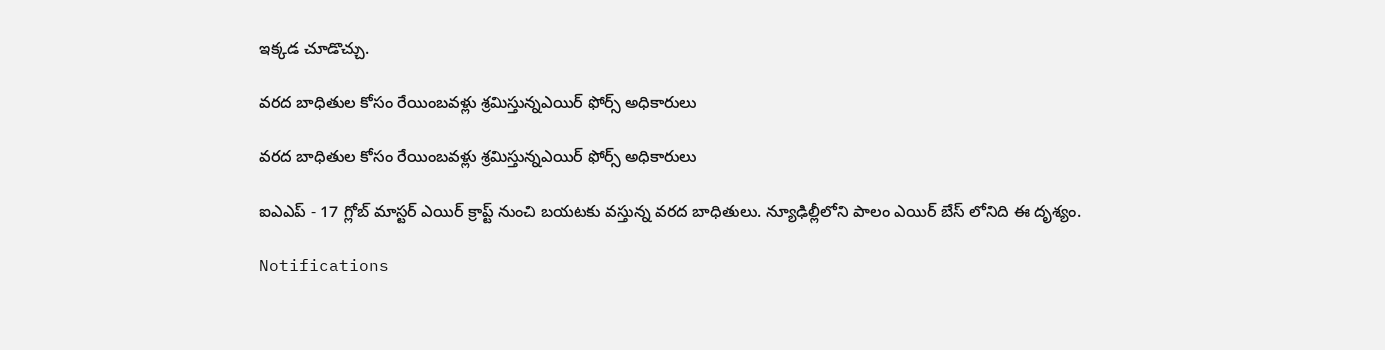ఇక్కడ చూడొచ్చు.

వరద బాధితుల కోసం రేయింబవళ్లు శ్రమిస్తున్నఎయిర్ ఫోర్స్ అధికారులు

వరద బాధితుల కోసం రేయింబవళ్లు శ్రమిస్తున్నఎయిర్ ఫోర్స్ అధికారులు

ఐఎఎప్ - 17 గ్లోబ్ మాస్టర్ ఎయిర్ క్రాప్ట్‌ నుంచి బయటకు వస్తున్న వరద బాధితులు. న్యూఢిల్లీలోని పాలం ఎయిర్ బేస్ లోనిది ఈ దృశ్యం.

Notifications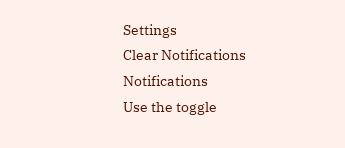Settings
Clear Notifications
Notifications
Use the toggle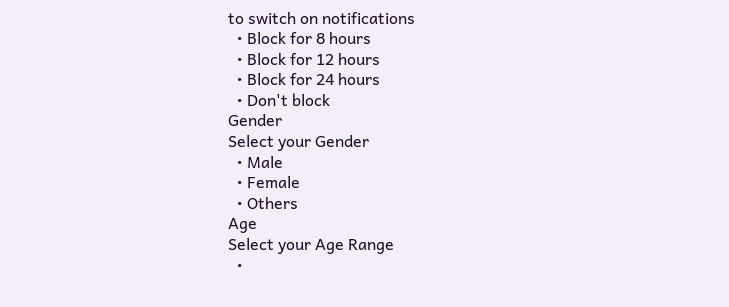to switch on notifications
  • Block for 8 hours
  • Block for 12 hours
  • Block for 24 hours
  • Don't block
Gender
Select your Gender
  • Male
  • Female
  • Others
Age
Select your Age Range
  •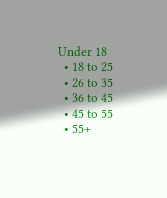Under 18
  • 18 to 25
  • 26 to 35
  • 36 to 45
  • 45 to 55
  • 55+